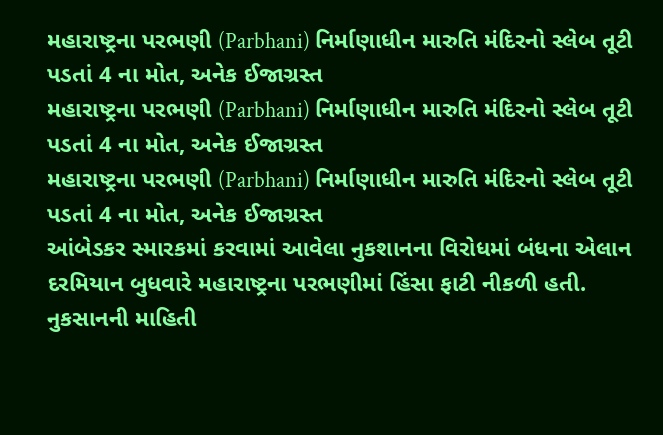મહારાષ્ટ્રના પરભણી (Parbhani) નિર્માણાધીન મારુતિ મંદિરનો સ્લેબ તૂટી પડતાં 4 ના મોત, અનેક ઈજાગ્રસ્ત
મહારાષ્ટ્રના પરભણી (Parbhani) નિર્માણાધીન મારુતિ મંદિરનો સ્લેબ તૂટી પડતાં 4 ના મોત, અનેક ઈજાગ્રસ્ત
મહારાષ્ટ્રના પરભણી (Parbhani) નિર્માણાધીન મારુતિ મંદિરનો સ્લેબ તૂટી પડતાં 4 ના મોત, અનેક ઈજાગ્રસ્ત
આંબેડકર સ્મારકમાં કરવામાં આવેલા નુકશાનના વિરોધમાં બંધના એલાન દરમિયાન બુધવારે મહારાષ્ટ્રના પરભણીમાં હિંસા ફાટી નીકળી હતી. નુકસાનની માહિતી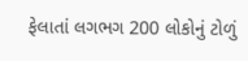ફેલાતાં લગભગ 200 લોકોનું ટોળું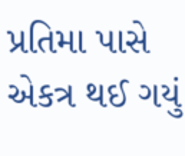પ્રતિમા પાસે એકત્ર થઈ ગયું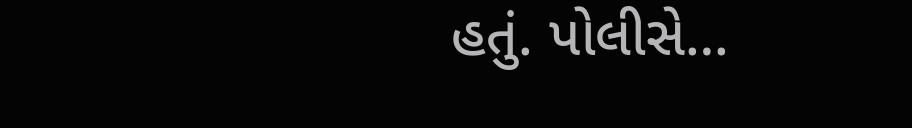હતું. પોલીસે…